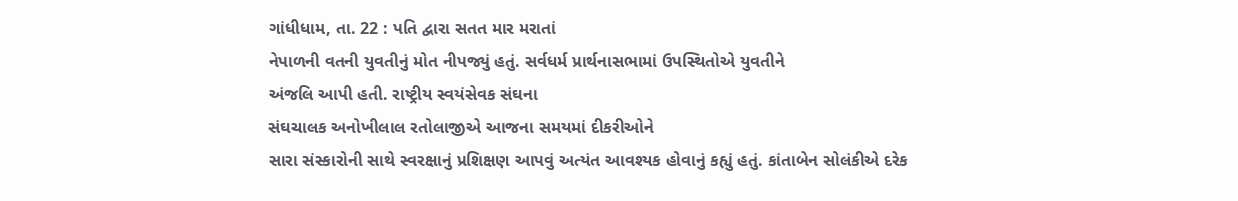ગાંધીધામ, તા. 22 : પતિ દ્વારા સતત માર મરાતાં
નેપાળની વતની યુવતીનું મોત નીપજ્યું હતું. સર્વધર્મ પ્રાર્થનાસભામાં ઉપસ્થિતોએ યુવતીને
અંજલિ આપી હતી. રાષ્ટ્રીય સ્વયંસેવક સંઘના
સંઘચાલક અનોખીલાલ રતોલાજીએ આજના સમયમાં દીકરીઓને
સારા સંસ્કારોની સાથે સ્વરક્ષાનું પ્રશિક્ષણ આપવું અત્યંત આવશ્યક હોવાનું કહ્યું હતું. કાંતાબેન સોલંકીએ દરેક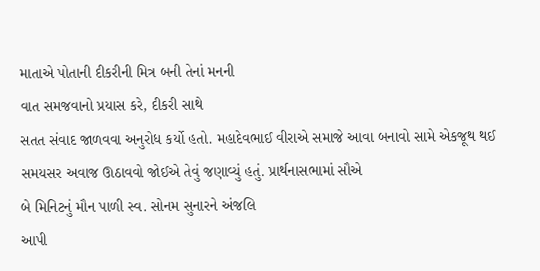માતાએ પોતાની દીકરીની મિત્ર બની તેનાં મનની
વાત સમજવાનો પ્રયાસ કરે, દીકરી સાથે
સતત સંવાદ જાળવવા અનુરોધ કર્યો હતો. મહાદેવભાઈ વીરાએ સમાજે આવા બનાવો સામે એકજૂથ થઈ
સમયસર અવાજ ઊઠાવવો જોઈએ તેવું જણાવ્યું હતું. પ્રાર્થનાસભામાં સૌએ
બે મિનિટનું મૌન પાળી સ્વ. સોનમ સુનારને અંજલિ
આપી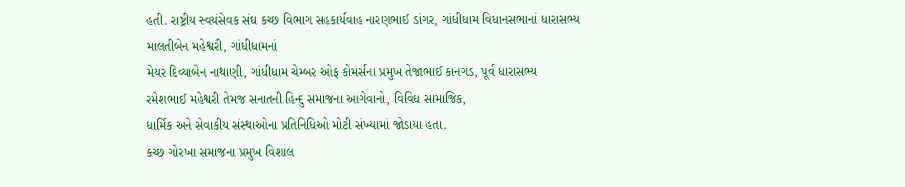હતી. રાષ્ટ્રીય સ્વયંસેવક સંઘ કચ્છ વિભાગ સહકાર્યવાહ નારણભાઈ ડાંગર, ગાંધીધામ વિધાનસભાનાં ધારાસભ્ય માલતીબેન મહેશ્વરી, ગાંધીધામનાં
મેયર દિવ્યાબેન નાથાણી, ગાંધીધામ ચેમ્બર ઓફ કોમર્સના પ્રમુખ તેજાભાઈ કાનગડ, પૂર્વ ધારાસભ્ય
રમેશભાઈ મહેશ્વરી તેમજ સનાતની હિન્દુ સમાજના આગેવાનો, વિવિધ સામાજિક,
ધાર્મિક અને સેવાકીય સંસ્થાઓના પ્રતિનિધિઓ મોટી સંખ્યામાં જોડાયા હતા.
કચ્છ ગોરખા સમાજના પ્રમુખ વિશાલ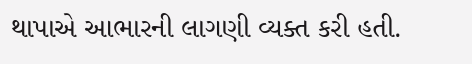થાપાએ આભારની લાગણી વ્યક્ત કરી હતી.